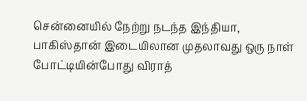சென்னையில் நேற்று நடந்த இந்தியா, பாகிஸ்தான் இடையிலான முதலாவது ஒரு நாள் போட்டியின்போது விராத்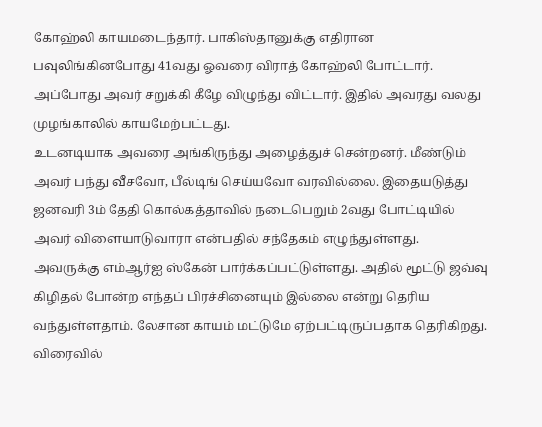கோஹ்லி காயமடைந்தார். பாகிஸ்தானுக்கு எதிரான பவுலிங்கினபோது 41வது ஓவரை விராத் கோஹ்லி போட்டார். அப்போது அவர் சறுக்கி கீழே விழுந்து விட்டார். இதில் அவரது வலது முழங்காலில் காயமேற்பட்டது.
உடனடியாக அவரை அங்கிருந்து அழைத்துச் சென்றனர். மீண்டும் அவர் பந்து வீசவோ, பீல்டிங் செய்யவோ வரவில்லை. இதையடுத்து ஜனவரி 3ம் தேதி கொல்கத்தாவில் நடைபெறும் 2வது போட்டியில் அவர் விளையாடுவாரா என்பதில் சந்தேகம் எழுந்துள்ளது.
அவருக்கு எம்ஆர்ஐ ஸ்கேன் பார்க்கப்பட்டுள்ளது. அதில் மூட்டு ஜவ்வு கிழிதல் போன்ற எந்தப் பிரச்சினையும் இல்லை என்று தெரிய வந்துள்ளதாம். லேசான காயம் மட்டுமே ஏற்பட்டிருப்பதாக தெரிகிறது. விரைவில்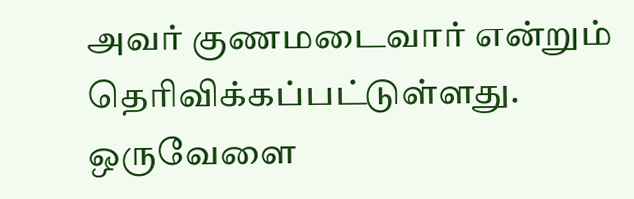அவர் குணமடைவார் என்றும் தெரிவிக்கப்பட்டுள்ளது.
ஒருவேளை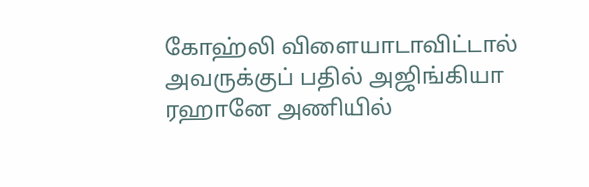கோஹ்லி விளையாடாவிட்டால் அவருக்குப் பதில் அஜிங்கியா ரஹானே அணியில்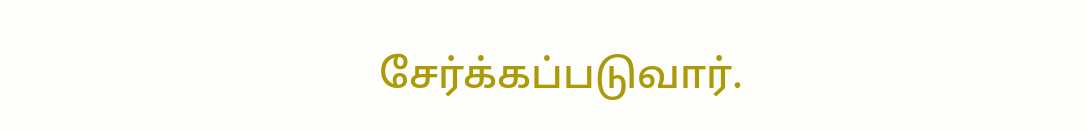சேர்க்கப்படுவார்.